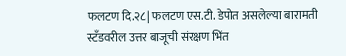फलटण दि.२८| फलटण एस.टी. डेपोत असलेल्या बारामती स्टँडवरील उत्तर बाजूची संरक्षण भिंत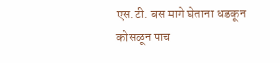एस.टी. बस मागे घेताना धडकून कोसळून पाच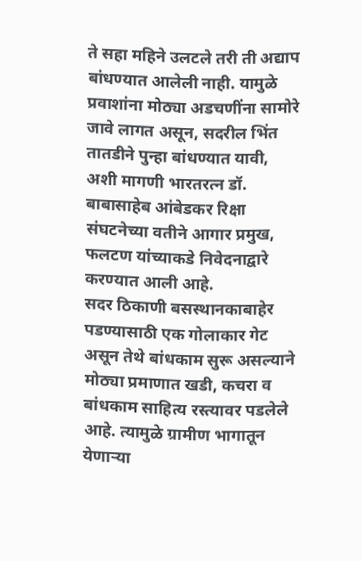ते सहा महिने उलटले तरी ती अद्याप बांधण्यात आलेली नाही. यामुळे प्रवाशांना मोठ्या अडचणींना सामोरे जावे लागत असून, सदरील भिंत तातडीने पुन्हा बांधण्यात यावी, अशी मागणी भारतरत्न डॉ. बाबासाहेब आंबेडकर रिक्षा संघटनेच्या वतीने आगार प्रमुख, फलटण यांच्याकडे निवेदनाद्वारे करण्यात आली आहे.
सदर ठिकाणी बसस्थानकाबाहेर पडण्यासाठी एक गोलाकार गेट असून तेथे बांधकाम सुरू असल्याने मोठ्या प्रमाणात खडी, कचरा व बांधकाम साहित्य रस्त्यावर पडलेले आहे. त्यामुळे ग्रामीण भागातून येणाऱ्या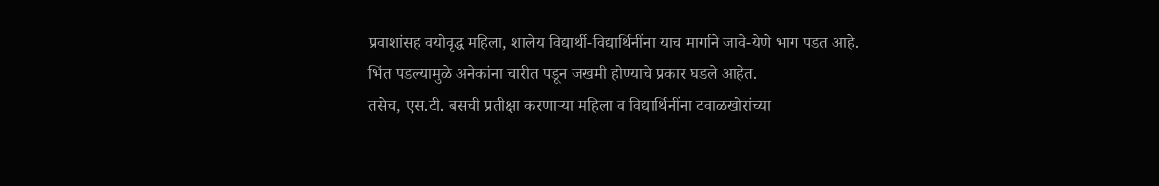प्रवाशांसह वयोवृद्ध महिला, शालेय विद्यार्थी-विद्यार्थिनींना याच मार्गाने जावे-येणे भाग पडत आहे. भिंत पडल्यामुळे अनेकांना चारीत पडून जखमी होण्याचे प्रकार घडले आहेत.
तसेच, एस.टी. बसची प्रतीक्षा करणाऱ्या महिला व विद्यार्थिनींना टवाळखोरांच्या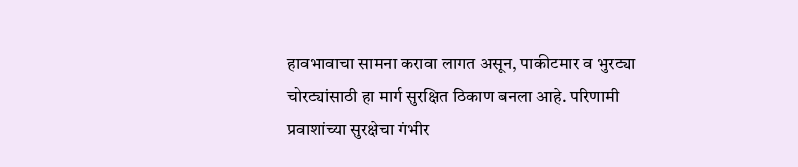हावभावाचा सामना करावा लागत असून, पाकीटमार व भुरट्या चोरट्यांसाठी हा मार्ग सुरक्षित ठिकाण बनला आहे. परिणामी प्रवाशांच्या सुरक्षेचा गंभीर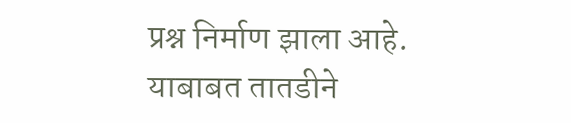प्रश्न निर्माण झाला आहे.
याबाबत तातडीने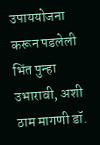उपाययोजना करून पडलेली भिंत पुन्हा उभारावी, अशी ठाम मागणी डॉ.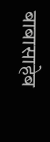बाबासाहेब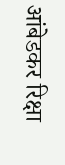आंबेडकर रिक्षा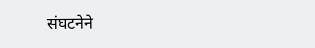संघटनेने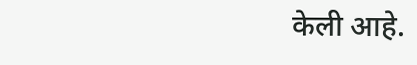केली आहे.